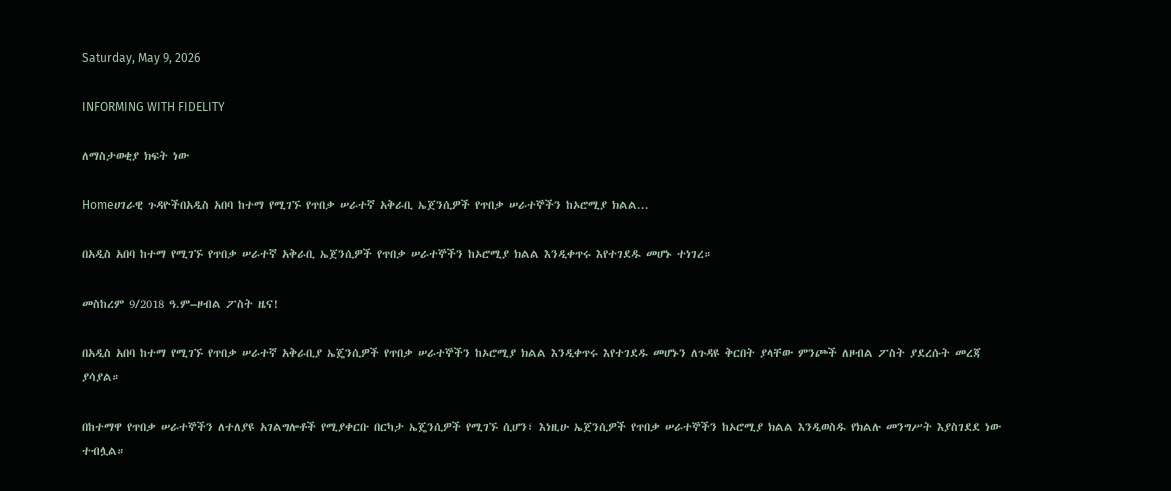Saturday, May 9, 2026

INFORMING WITH FIDELITY

ለማስታወቂያ ክፍት ነው

Homeሀገራዊ ጉዳዮችበአዲስ አበባ ከተማ የሚገኙ የጥበቃ ሠራተኛ አቅራቢ ኤጀንሲዎች የጥበቃ ሠራተኞችን ከኦሮሚያ ክልል...

በአዲስ አበባ ከተማ የሚገኙ የጥበቃ ሠራተኛ አቅራቢ ኤጀንሲዎች የጥበቃ ሠራተኞችን ከኦሮሚያ ክልል እንዲቀጥሩ እየተገደዱ መሆኑ ተነገረ።

መስከረም 9/2018 ዓ.ም–ዞብል ፖስት ዜና!

በአዲስ አበባ ከተማ የሚገኙ የጥበቃ ሠራተኛ አቅራቢያ ኤጄንሲዎች የጥበቃ ሠራተኞችን ከኦሮሚያ ክልል እንዲቀጥሩ እየተገደዱ መሆኑን ለጉዳዩ ቅርበት ያላቸው ምንጮች ለዞብል ፖስት ያደረሱት መረጃ ያሳያል።

በከተማዋ የጥበቃ ሠራተኞችን ለተለያዩ አገልግሎቶች የሚያቀርቡ በርካታ ኤጄንሲዎች የሚገኙ ሲሆን፣ እነዚሁ ኤጀንሲዎች የጥበቃ ሠራተኞችን ከኦሮሚያ ክልል እንዲወስዱ የክልሉ መንግሥት እያስገደደ ነው ተብሏል።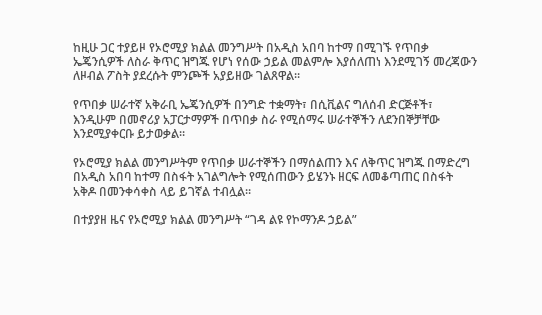ከዚሁ ጋር ተያይዞ የኦሮሚያ ክልል መንግሥት በአዲስ አበባ ከተማ በሚገኙ የጥበቃ ኤጄንሲዎች ለስራ ቅጥር ዝግጁ የሆነ የሰው ኃይል መልምሎ እያሰለጠነ እንደሚገኝ መረጃውን ለዞብል ፖስት ያደረሱት ምንጮች አያይዘው ገልጸዋል።

የጥበቃ ሠራተኛ አቅራቢ ኤጄንሲዎች በንግድ ተቋማት፣ በሲቪልና ግለሰብ ድርጅቶች፣ እንዲሁም በመኖሪያ አፓርታማዎች በጥበቃ ስራ የሚሰማሩ ሠራተኞችን ለደንበኞቻቸው እንደሚያቀርቡ ይታወቃል።

የኦሮሚያ ክልል መንግሥትም የጥበቃ ሠራተኞችን በማሰልጠን እና ለቅጥር ዝግጁ በማድረግ በአዲስ አበባ ከተማ በስፋት አገልግሎት የሚሰጠውን ይሄንኑ ዘርፍ ለመቆጣጠር በስፋት አቅዶ በመንቀሳቀስ ላይ ይገኛል ተብሏል።

በተያያዘ ዜና የኦሮሚያ ክልል መንግሥት “ገዳ ልዩ የኮማንዶ ኃይል”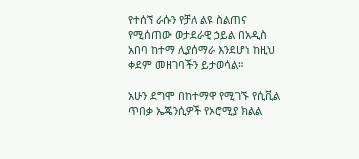የተሰኘ ራሱን የቻለ ልዩ ስልጠና የሚሰጠው ወታደራዊ ኃይል በአዲስ አበባ ከተማ ሊያሰማራ እንደሆነ ከዚህ ቀደም መዘገባችን ይታወሳል።

አሁን ደግሞ በከተማዋ የሚገኙ የሲቪል ጥበቃ ኤጄንሲዎች የኦሮሚያ ክልል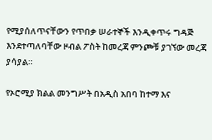የሚያሰለጥናቸውን የጥበቃ ሠራተኞች እንዲቀጥሩ ግዳጅ እንደተጣለባቸው ዞብል ፖስት ከመረጃ ምንጮቹ ያገኘው መረጃ ያሳያል።

የኦሮሚያ ክልል መንግሥት በአዲስ አበባ ከተማ እና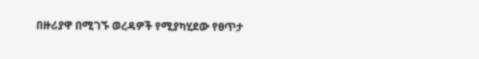በዙሪያዋ በሚገኙ ወረዳዎች የሚያካሂደው የፀጥታ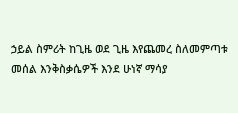ኃይል ስምሪት ከጊዜ ወደ ጊዜ እየጨመረ ስለመምጣቱ መሰል እንቅስቃሴዎች እንደ ሁነኛ ማሳያ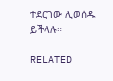ተደርገው ሊወሰዱ ይችላሉ።

RELATED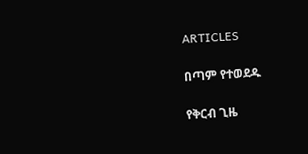ARTICLES

በጣም የተወደዱ

የቅርብ ጊዜ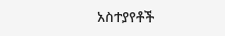አስተያየቶች